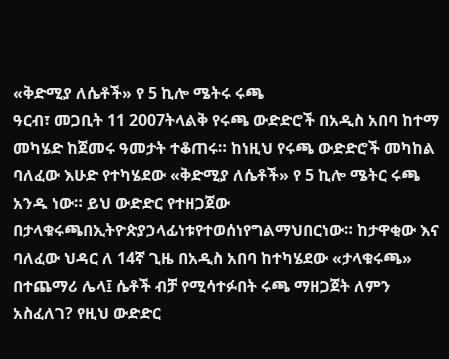«ቅድሚያ ለሴቶች» የ 5 ኪሎ ሜትሩ ሩጫ
ዓርብ፣ መጋቢት 11 2007ትላልቅ የሩጫ ውድድሮች በአዲስ አበባ ከተማ መካሄድ ከጀመሩ ዓመታት ተቆጠሩ። ከነዚህ የሩጫ ውድድሮች መካከል ባለፈው እሁድ የተካሄደው «ቅድሚያ ለሴቶች» የ 5 ኪሎ ሜትር ሩጫ አንዱ ነው። ይህ ውድድር የተዘጋጀው በታላቁሩጫበኢትዮጵያኃላፊነቱየተወሰነየግልማህበርነው። ከታዋቂው እና ባለፈው ህዳር ለ 14ኛ ጊዜ በአዲስ አበባ ከተካሄደው «ታላቁሩጫ» በተጨማሪ ሌላ፤ ሴቶች ብቻ የሚሳተፉበት ሩጫ ማዘጋጀት ለምን አስፈለገ? የዚህ ውድድር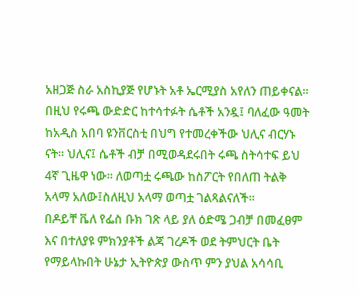አዘጋጅ ስራ አስኪያጅ የሆኑት አቶ ኤርሚያስ አየለን ጠይቀናል።
በዚህ የሩጫ ውድድር ከተሳተፉት ሴቶች አንዷ፤ ባለፈው ዓመት ከአዲስ አበባ ዩንቨርስቲ በህግ የተመረቀችው ህሊና ብርሃኑ ናት። ህሊና፤ ሴቶች ብቻ በሚወዳደሩበት ሩጫ ስትሳተፍ ይህ 4ኛ ጊዜዋ ነው። ለወጣቷ ሩጫው ከስፖርት የበለጠ ትልቅ አላማ አለው፤ስለዚህ አላማ ወጣቷ ገልጻልናለች።
በዶይቸ ቬለ የፌስ ቡክ ገጽ ላይ ያለ ዕድሜ ጋብቻ በመፈፀም እና በተለያዩ ምክንያቶች ልጃ ገረዶች ወደ ትምህርት ቤት የማይላኩበት ሁኔታ ኢትዮጵያ ውስጥ ምን ያህል አሳሳቢ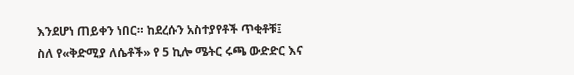እንደሆነ ጠይቀን ነበር። ከደረሱን አስተያየቶች ጥቂቶቹ፤
ስለ የ«ቅድሚያ ለሴቶች» የ 5 ኪሎ ሜትር ሩጫ ውድድር እና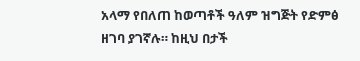አላማ የበለጠ ከወጣቶች ዓለም ዝግጅት የድምፅ ዘገባ ያገኛሉ። ከዚህ በታች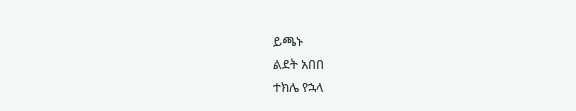ይጫኑ
ልደት አበበ
ተክሌ የኋላ